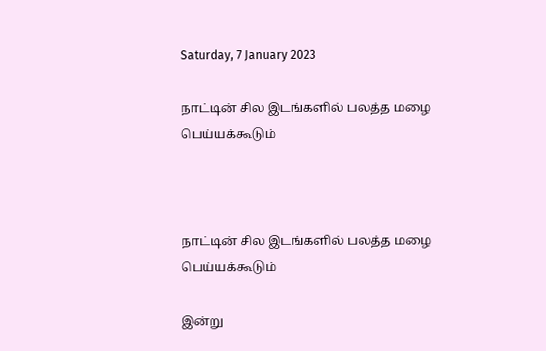Saturday, 7 January 2023

நாட்டின் சில இடங்களில் பலத்த மழை பெய்யக்கூடும்



நாட்டின் சில இடங்களில் பலத்த மழை பெய்யக்கூடும்

இன்று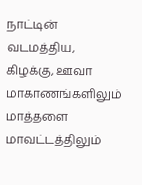நாட்டின் வடமத்திய, கிழக்கு, ஊவா மாகாணங்களிலும் மாத்தளை மாவட்டத்திலும்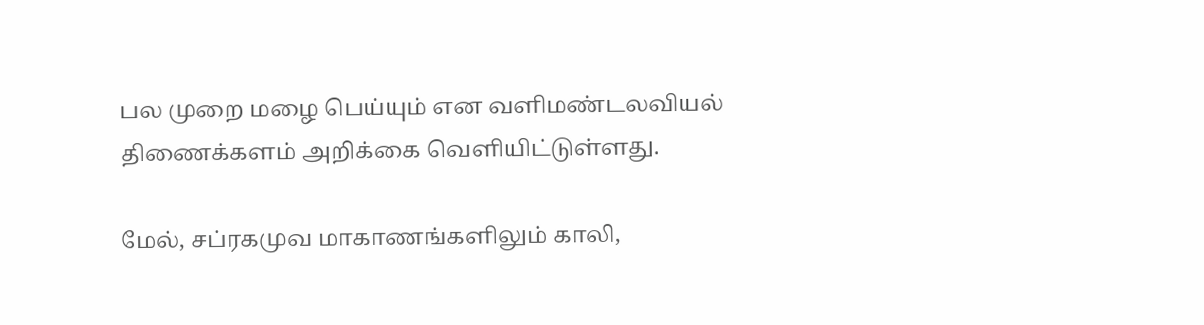பல முறை மழை பெய்யும் என வளிமண்டலவியல் திணைக்களம் அறிக்கை வெளியிட்டுள்ளது.

மேல், சப்ரகமுவ மாகாணங்களிலும் காலி,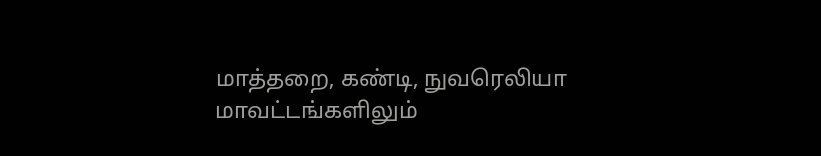மாத்தறை, கண்டி, நுவரெலியா மாவட்டங்களிலும்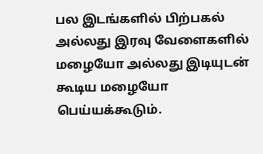பல இடங்களில் பிற்பகல் அல்லது இரவு வேளைகளில் மழையோ அல்லது இடியுடன் கூடிய மழையோ பெய்யக்கூடும்.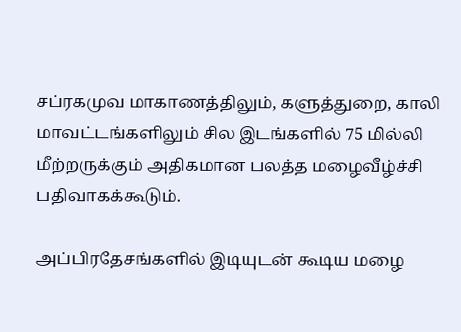சப்ரகமுவ மாகாணத்திலும், களுத்துறை, காலி மாவட்டங்களிலும் சில இடங்களில் 75 மில்லி மீற்றருக்கும் அதிகமான பலத்த மழைவீழ்ச்சி பதிவாகக்கூடும்.

அப்பிரதேசங்களில் இடியுடன் கூடிய மழை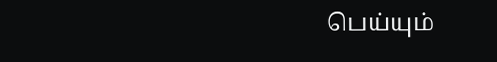பெய்யும்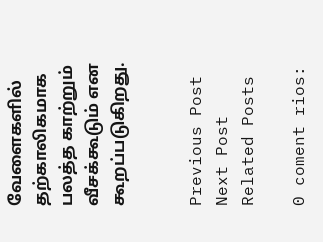வேளைகளில் தற்காலிகமாக பலத்த காற்றும் வீசக்கூடும் என கூறப்படுகிறது.


Previous Post
Next Post
Related Posts

0 coment rios: